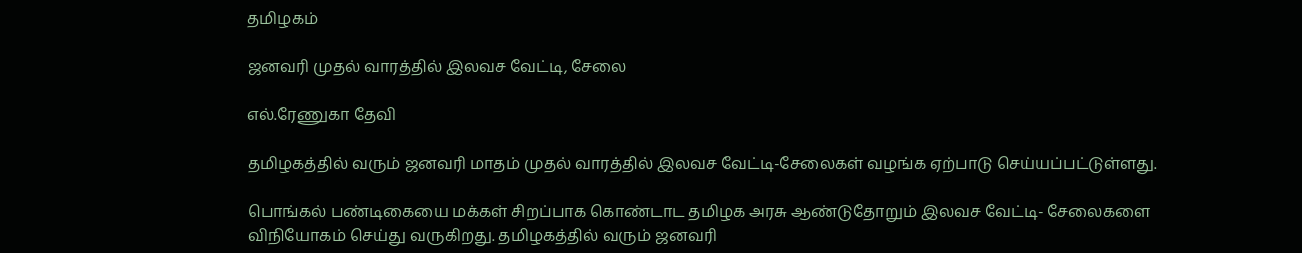தமிழகம்

ஜனவரி முதல் வாரத்தில் இலவச வேட்டி, சேலை

எல்.ரேணுகா தேவி

தமிழகத்தில் வரும் ஜனவரி மாதம் முதல் வாரத்தில் இலவச வேட்டி-சேலைகள் வழங்க ஏற்பாடு செய்யப்பட்டுள்ளது.

பொங்கல் பண்டிகையை மக்கள் சிறப்பாக கொண்டாட தமிழக அரசு ஆண்டுதோறும் இலவச வேட்டி- சேலைகளை விநியோகம் செய்து வருகிறது. தமிழகத்தில் வரும் ஜனவரி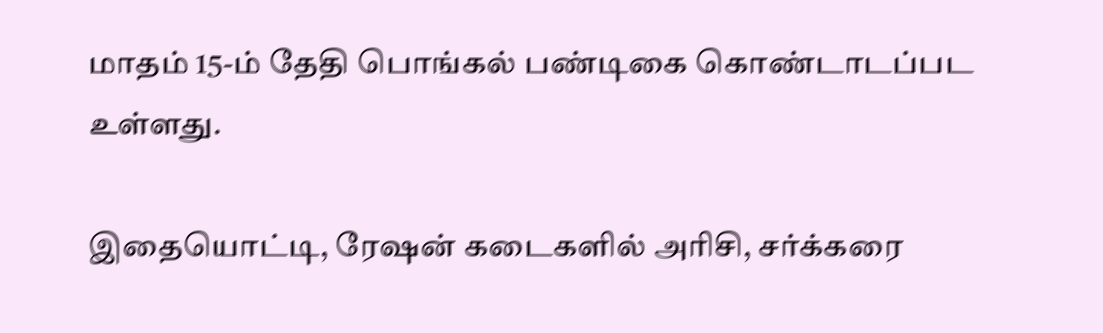மாதம் 15-ம் தேதி பொங்கல் பண்டிகை கொண்டாடப்பட உள்ளது.

இதையொட்டி, ரேஷன் கடைகளில் அரிசி, சர்க்கரை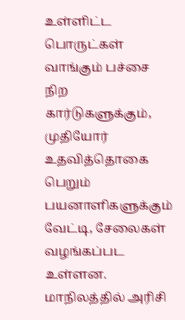உள்ளிட்ட பொருட்கள் வாங்கும் பச்சை நிற கார்டுகளுக்கும், முதியோர் உதவித்தொகை பெறும் பயனாளிகளுக்கும் வேட்டி, சேலைகள் வழங்கப்பட உள்ளன. மாநிலத்தில் அரிசி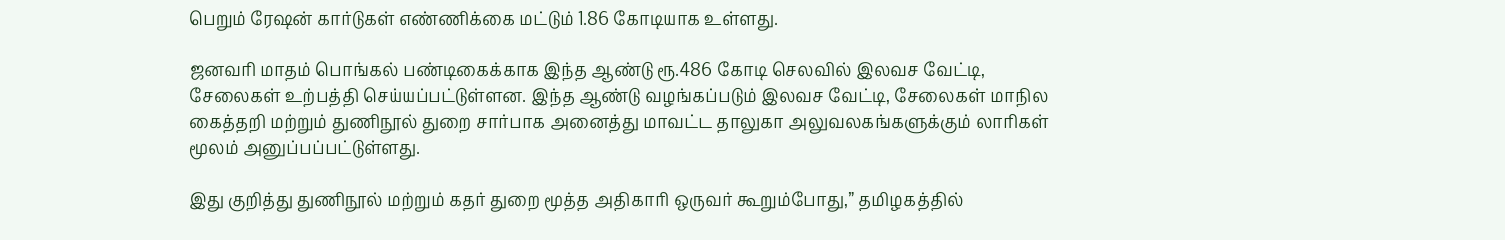பெறும் ரேஷன் கார்டுகள் எண்ணிக்கை மட்டும் 1.86 கோடியாக உள்ளது.

ஜனவரி மாதம் பொங்கல் பண்டிகைக்காக இந்த ஆண்டு ரூ.486 கோடி செலவில் இலவச வேட்டி, சேலைகள் உற்பத்தி செய்யப்பட்டுள்ளன. இந்த ஆண்டு வழங்கப்படும் இலவச வேட்டி, சேலைகள் மாநில கைத்தறி மற்றும் துணிநூல் துறை சார்பாக அனைத்து மாவட்ட தாலுகா அலுவலகங்களுக்கும் லாரிகள் மூலம் அனுப்பப்பட்டுள்ளது.

இது குறித்து துணிநூல் மற்றும் கதர் துறை மூத்த அதிகாரி ஒருவர் கூறும்போது,” தமிழகத்தில்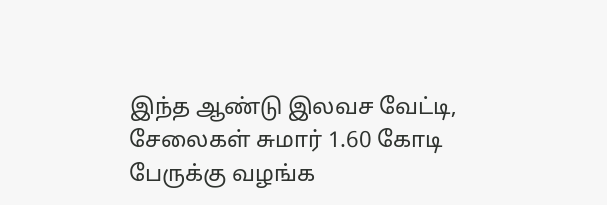இந்த ஆண்டு இலவச வேட்டி, சேலைகள் சுமார் 1.60 கோடி பேருக்கு வழங்க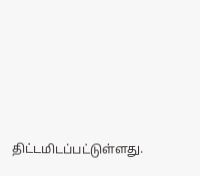திட்டமிடப்பட்டுள்ளது.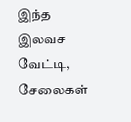இந்த இலவச வேட்டி, சேலைகள்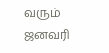வரும் ஜனவரி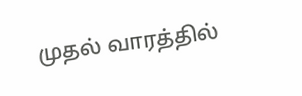முதல் வாரத்தில்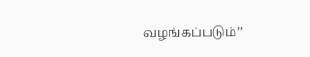வழங்கப்படும்’’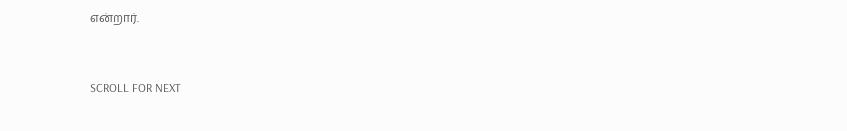என்றார்.


SCROLL FOR NEXT